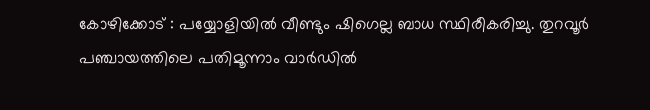കോഴിക്കോട് : പയ്യോളിയിൽ വീണ്ടും ഷിഗെല്ല ബാധ സ്ഥിരീകരിച്ചു. തുറവൂർ പഞ്ചായത്തിലെ പതിമൂന്നാം വാർഡിൽ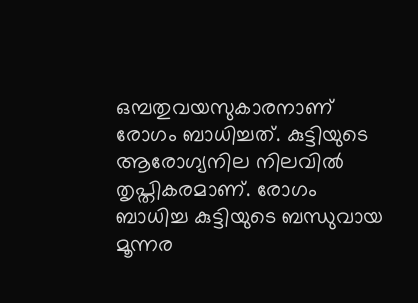ഒമ്പതുവയസുകാരനാണ് രോഗം ബാധിച്ചത്. കുട്ടിയുടെ ആരോഗ്യനില നിലവിൽ തൃപ്തികരമാണ്. രോഗം ബാധിച്ച കുട്ടിയുടെ ബന്ധുവായ മൂന്നര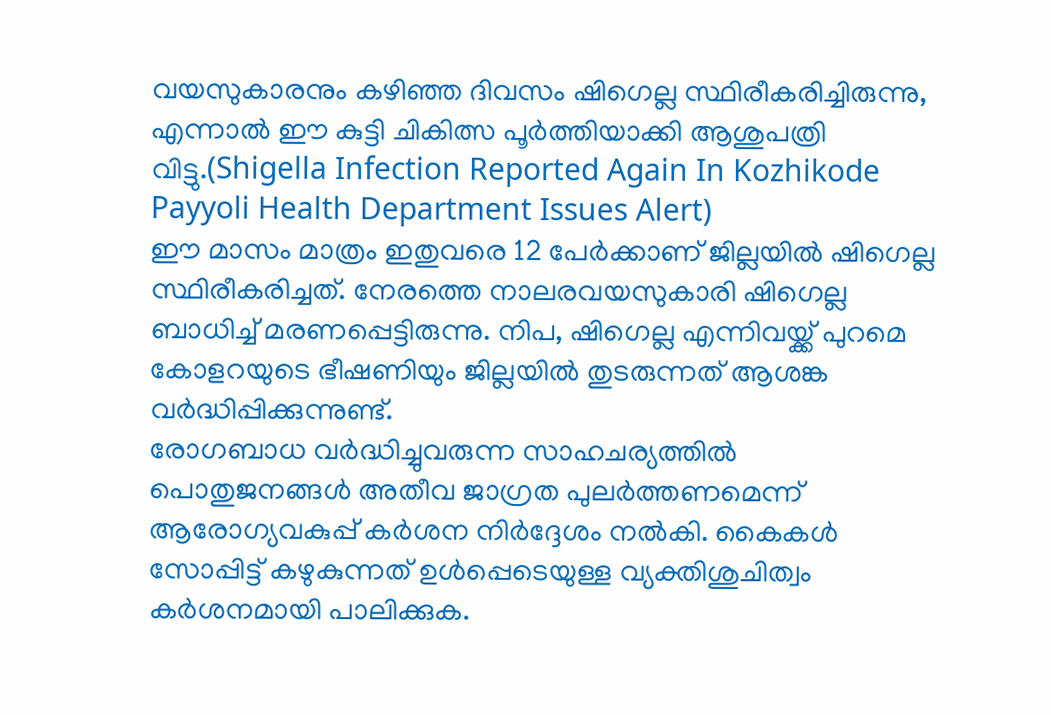വയസുകാരനും കഴിഞ്ഞ ദിവസം ഷിഗെല്ല സ്ഥിരീകരിച്ചിരുന്നു, എന്നാൽ ഈ കുട്ടി ചികിത്സ പൂർത്തിയാക്കി ആശുപത്രി വിട്ടു.(Shigella Infection Reported Again In Kozhikode Payyoli Health Department Issues Alert)
ഈ മാസം മാത്രം ഇതുവരെ 12 പേർക്കാണ് ജില്ലയിൽ ഷിഗെല്ല സ്ഥിരീകരിച്ചത്. നേരത്തെ നാലരവയസുകാരി ഷിഗെല്ല ബാധിച്ച് മരണപ്പെട്ടിരുന്നു. നിപ, ഷിഗെല്ല എന്നിവയ്ക്ക് പുറമെ കോളറയുടെ ഭീഷണിയും ജില്ലയിൽ തുടരുന്നത് ആശങ്ക വർദ്ധിപ്പിക്കുന്നുണ്ട്.
രോഗബാധ വർദ്ധിച്ചുവരുന്ന സാഹചര്യത്തിൽ പൊതുജനങ്ങൾ അതീവ ജാഗ്രത പുലർത്തണമെന്ന് ആരോഗ്യവകുപ്പ് കർശന നിർദ്ദേശം നൽകി. കൈകൾ സോപ്പിട്ട് കഴുകുന്നത് ഉൾപ്പെടെയുള്ള വ്യക്തിശുചിത്വം കർശനമായി പാലിക്കുക.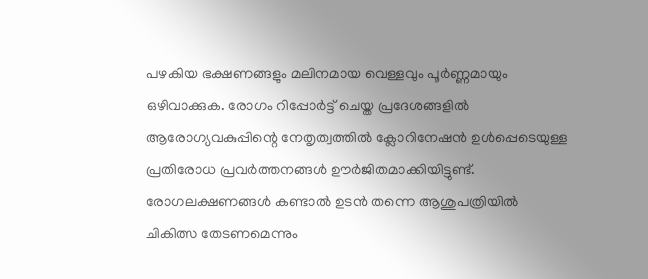പഴകിയ ഭക്ഷണങ്ങളും മലിനമായ വെള്ളവും പൂർണ്ണമായും ഒഴിവാക്കുക. രോഗം റിപ്പോർട്ട് ചെയ്ത പ്രദേശങ്ങളിൽ ആരോഗ്യവകുപ്പിന്റെ നേതൃത്വത്തിൽ ക്ലോറിനേഷൻ ഉൾപ്പെടെയുള്ള പ്രതിരോധ പ്രവർത്തനങ്ങൾ ഊർജിതമാക്കിയിട്ടുണ്ട്. രോഗലക്ഷണങ്ങൾ കണ്ടാൽ ഉടൻ തന്നെ ആശുപത്രിയിൽ ചികിത്സ തേടണമെന്നും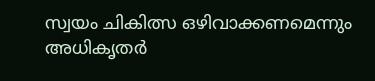സ്വയം ചികിത്സ ഒഴിവാക്കണമെന്നും അധികൃതർ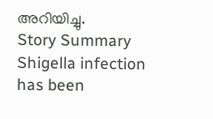അറിയിച്ചു.
Story Summary
Shigella infection has been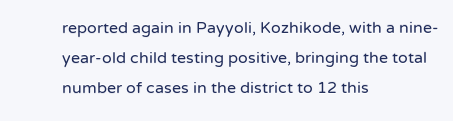reported again in Payyoli, Kozhikode, with a nine-year-old child testing positive, bringing the total number of cases in the district to 12 this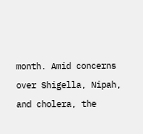month. Amid concerns over Shigella, Nipah, and cholera, the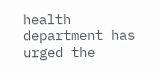health department has urged the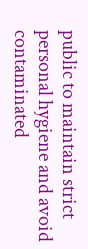public to maintain strict personal hygiene and avoid contaminated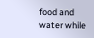food and water while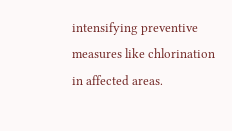intensifying preventive measures like chlorination in affected areas.